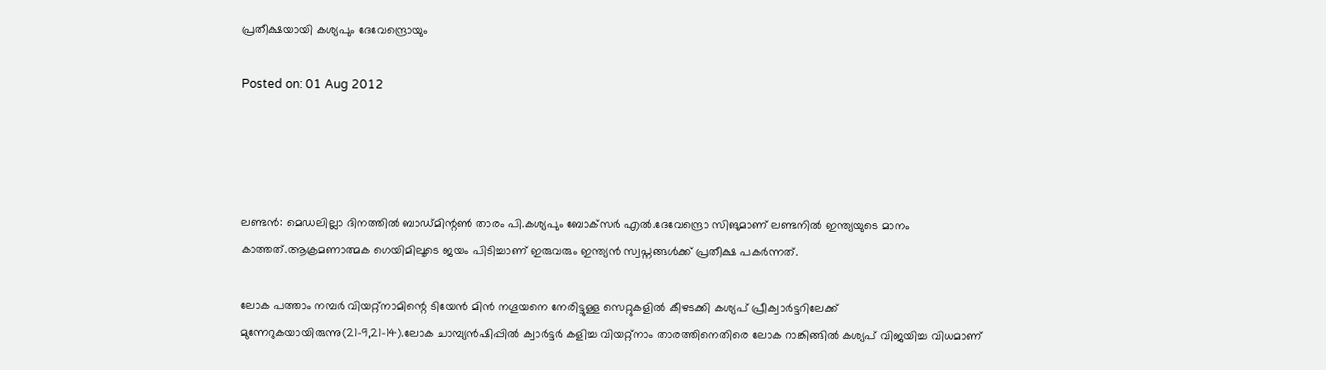പ്രതീക്ഷയായി കശ്യപും ദേവേന്ദ്രൊയും

Posted on: 01 Aug 2012




ലണ്ടന്‍: മെഡലില്ലാ ദിനത്തില്‍ ബാഡ്മിന്റണ്‍ താരം പി.കശ്യപും ബോക്‌സര്‍ എല്‍.ദേവേന്ദ്രൊ സിങുമാണ് ലണ്ടനില്‍ ഇന്ത്യയുടെ മാനം കാത്തത്.ആക്രമണാത്മക ഗെയിമിലൂടെ ജയം പിടിച്ചാണ് ഇരുവരും ഇന്ത്യന്‍ സ്വപ്നങ്ങള്‍ക്ക് പ്രതീക്ഷ പകര്‍ന്നത്.

ലോക പത്താം നമ്പര്‍ വിയറ്റ്‌നാമിന്റെ ടിയേന്‍ മിന്‍ നഗൂയനെ നേരിട്ടുള്ള സെറ്റുകളില്‍ കീഴടക്കി കശ്യപ് പ്രീക്വാര്‍ട്ടറിലേക്ക് മുന്നേറുകയായിരുന്നു(21-9,21-14).ലോക ചാമ്പ്യന്‍ഷിപ്പില്‍ ക്വാര്‍ട്ടര്‍ കളിച്ച വിയറ്റ്‌നാം താരത്തിനെതിരെ ലോക റാങ്കിങ്ങില്‍ കശ്യപ് വിജയിച്ച വിധമാണ്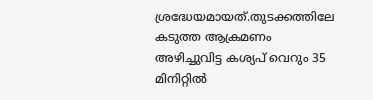ശ്രദ്ധേയമായത്.തുടക്കത്തിലേ കടുത്ത ആക്രമണം അഴിച്ചുവിട്ട കശ്യപ് വെറും 35 മിനിറ്റില്‍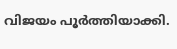വിജയം പൂര്‍ത്തിയാക്കി.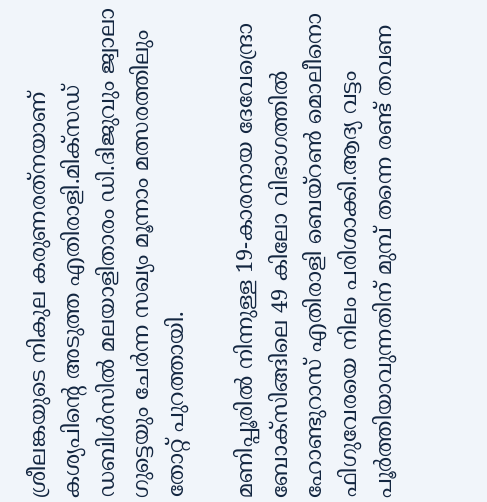ശ്രീലങ്കയുടെ നികുല കരുണരത്‌നയാണ് കശ്യപിന്റെ അടുത്ത എതിരാളി.മിക്‌സഡ് ഡബിള്‍സില്‍ മലയാളിതാരം ഡി.ദിജുവും ജ്വാലാ ഗുട്ടെയും ചേര്‍ന്ന സഖ്യം മൂന്നാം മത്സരത്തിലും തോറ്റ് പുറത്തായി.

മണിപ്പൂരില്‍ നിന്നുള്ള 19-കാരനായ ദേവേന്ദ്രൊ ബോക്‌സിങ്ങിലെ 49 കിലോ വിഭാഗത്തില്‍ ഹോണ്ടുറാസ് എതിരാളി ബെയ്‌റണ്‍ മൊലീനൊ ഫിഗുവേരയെ നിലം പരിശാക്കി.ആദ്യ വട്ടം പൂര്‍ത്തിയാവുന്നതിന് മുമ്പ് തന്നെ രണ്ട് തവണ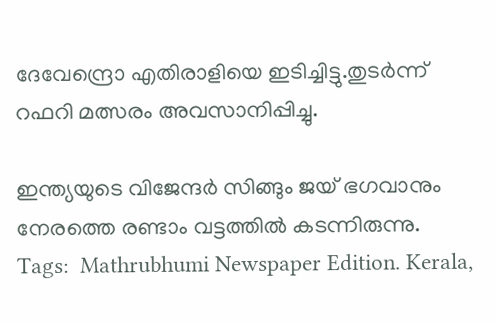ദേവേന്ദ്രൊ എതിരാളിയെ ഇടിച്ചിട്ടു.തുടര്‍ന്ന് റഫറി മത്സരം അവസാനിപ്പിച്ചു.

ഇന്ത്യയുടെ വിജേന്ദര്‍ സിങ്ങും ജയ് ഭഗവാനും നേരത്തെ രണ്ടാം വട്ടത്തില്‍ കടന്നിരുന്നു.
Tags:  Mathrubhumi Newspaper Edition. Kerala,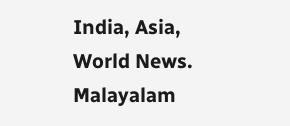India, Asia, World News. Malayalam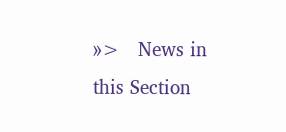»>   News in this Section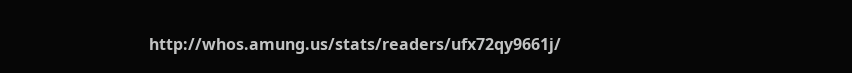http://whos.amung.us/stats/readers/ufx72qy9661j/